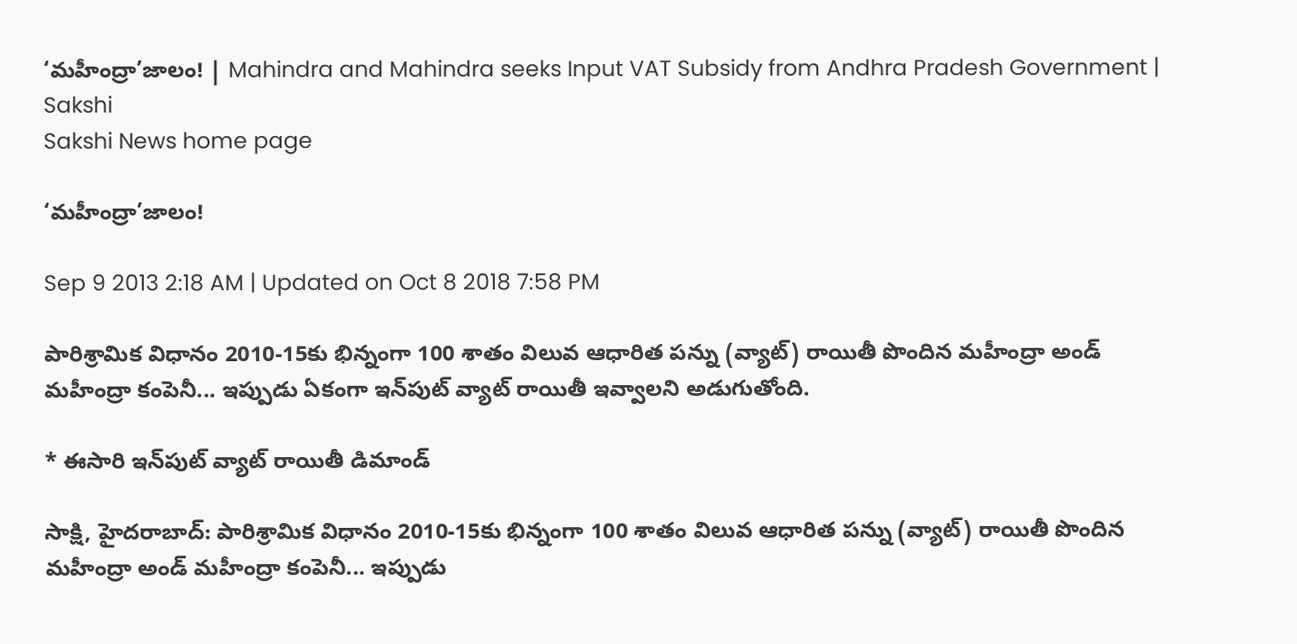‘మహీంద్రా’జాలం! | Mahindra and Mahindra seeks Input VAT Subsidy from Andhra Pradesh Government | Sakshi
Sakshi News home page

‘మహీంద్రా’జాలం!

Sep 9 2013 2:18 AM | Updated on Oct 8 2018 7:58 PM

పారిశ్రామిక విధానం 2010-15కు భిన్నంగా 100 శాతం విలువ ఆధారిత పన్ను (వ్యాట్) రాయితీ పొందిన మహీంద్రా అండ్ మహీంద్రా కంపెనీ... ఇప్పుడు ఏకంగా ఇన్‌పుట్ వ్యాట్ రాయితీ ఇవ్వాలని అడుగుతోంది.

* ఈసారి ఇన్‌పుట్ వ్యాట్ రాయితీ డిమాండ్

సాక్షి, హైదరాబాద్: పారిశ్రామిక విధానం 2010-15కు భిన్నంగా 100 శాతం విలువ ఆధారిత పన్ను (వ్యాట్) రాయితీ పొందిన మహీంద్రా అండ్ మహీంద్రా కంపెనీ... ఇప్పుడు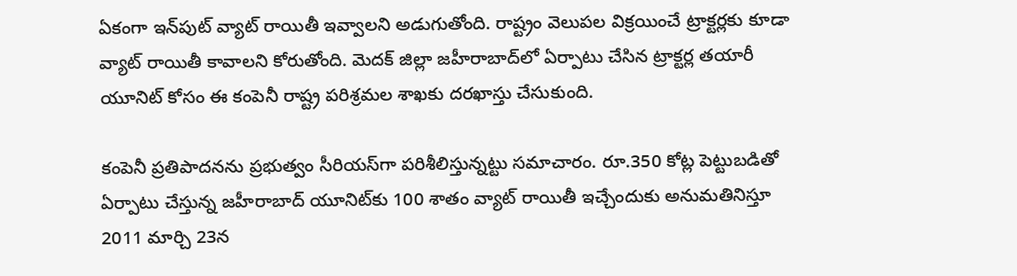ఏకంగా ఇన్‌పుట్ వ్యాట్ రాయితీ ఇవ్వాలని అడుగుతోంది. రాష్ట్రం వెలుపల విక్రయించే ట్రాక్టర్లకు కూడా వ్యాట్ రాయితీ కావాలని కోరుతోంది. మెదక్ జిల్లా జహీరాబాద్‌లో ఏర్పాటు చేసిన ట్రాక్టర్ల తయారీ యూనిట్ కోసం ఈ కంపెనీ రాష్ట్ర పరిశ్రమల శాఖకు దరఖాస్తు చేసుకుంది.

కంపెనీ ప్రతిపాదనను ప్రభుత్వం సీరియస్‌గా పరిశీలిస్తున్నట్టు సమాచారం. రూ.350 కోట్ల పెట్టుబడితో ఏర్పాటు చేస్తున్న జహీరాబాద్ యూనిట్‌కు 100 శాతం వ్యాట్ రాయితీ ఇచ్చేందుకు అనుమతినిస్తూ 2011 మార్చి 23న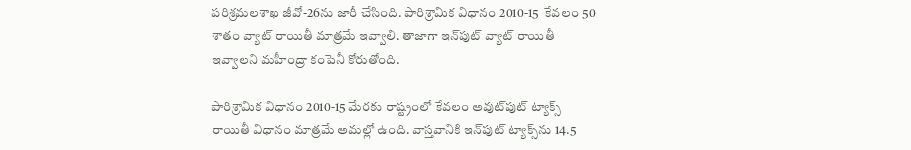పరిశ్రమలశాఖ జీవో-26ను జారీ చేసింది. పారిశ్రామిక విధానం 2010-15  కేవలం 50 శాతం వ్యాట్ రాయితీ మాత్రమే ఇవ్వాలి. తాజాగా ఇన్‌పుట్ వ్యాట్ రాయితీ ఇవ్వాలని మహీంద్రా కంపెనీ కోరుతోంది.

పారిశ్రామిక విధానం 2010-15 మేరకు రాష్ట్రంలో కేవలం అవుట్‌పుట్ ట్యాక్స్ రాయితీ విధానం మాత్రమే అమల్లో ఉంది. వాస్తవానికి ఇన్‌పుట్ ట్యాక్స్‌ను 14.5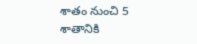శాతం నుంచి 5 శాతానికి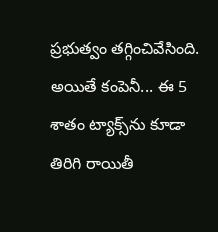ప్రభుత్వం తగ్గించివేసింది. అయితే కంపెనీ... ఈ 5 శాతం ట్యాక్స్‌ను కూడా తిరిగి రాయితీ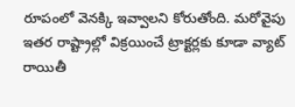రూపంలో వెనక్కి ఇవ్వాలని కోరుతోంది. మరోవైపు ఇతర రాష్ట్రాల్లో విక్రయించే ట్రాక్టర్లకు కూడా వ్యాట్ రాయితీ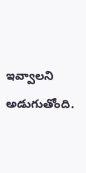ఇవ్వాలని అడుగుతోంది.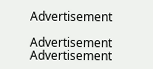Advertisement

Advertisement
Advertisement